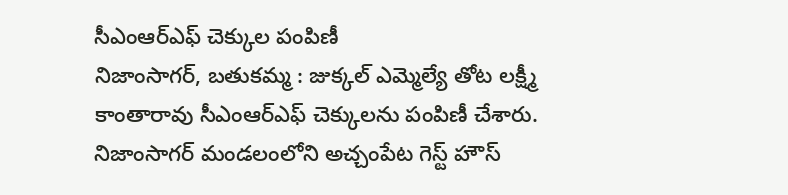సీఎంఆర్ఎఫ్ చెక్కుల పంపిణీ
నిజాంసాగర్, బతుకమ్మ : జుక్కల్ ఎమ్మెల్యే తోట లక్ష్మీ కాంతారావు సీఎంఆర్ఎఫ్ చెక్కులను పంపిణీ చేశారు. నిజాంసాగర్ మండలంలోని అచ్చంపేట గెస్ట్ హౌస్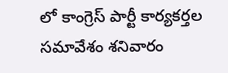లో కాంగ్రెస్ పార్టీ కార్యకర్తల సమావేశం శనివారం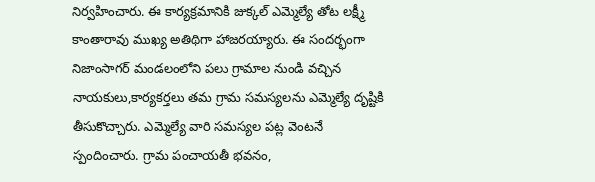నిర్వహించారు. ఈ కార్యక్రమానికి జుక్కల్ ఎమ్మెల్యే తోట లక్ష్మీ కాంతారావు ముఖ్య అతిథిగా హాజరయ్యారు. ఈ సందర్భంగా నిజాంసాగర్ మండలంలోని పలు గ్రామాల నుండి వచ్చిన నాయకులు,కార్యకర్తలు తమ గ్రామ సమస్యలను ఎమ్మెల్యే దృష్టికి తీసుకొచ్చారు. ఎమ్మెల్యే వారి సమస్యల పట్ల వెంటనే స్పందించారు. గ్రామ పంచాయతీ భవనం,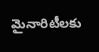మైనారిటీలకు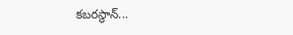కబరస్థాన్...